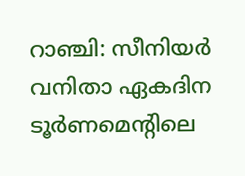റാഞ്ചി: സീനിയര്‍ വനിതാ ഏകദിന ടൂര്‍ണമെന്റിലെ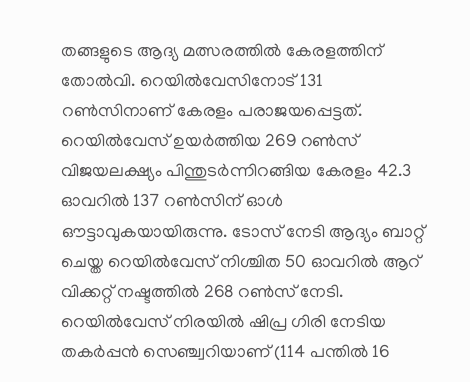തങ്ങളുടെ ആദ്യ മത്സരത്തിൽ കേരളത്തിന് തോൽവി. റെയിൽവേസിനോട് 131 റൺസിനാണ് കേരളം പരാജയപ്പെട്ടത്. റെയിൽവേസ് ഉയർത്തിയ 269 റൺസ് വിജയലക്ഷ്യം പിന്തുടർന്നിറങ്ങിയ കേരളം 42.3 ഓവറിൽ 137 റൺസിന് ഓൾ ഔട്ടാവുകയായിരുന്നു. ടോസ് നേടി ആദ്യം ബാറ്റ് ചെയ്ത റെയിൽവേസ് നിശ്ചിത 50 ഓവറിൽ ആറ് വിക്കറ്റ് നഷ്ടത്തിൽ 268 റൺസ് നേടി. റെയിൽവേസ് നിരയിൽ ഷിപ്ര ഗിരി നേടിയ തകർപ്പൻ സെഞ്ച്വറിയാണ് (114 പന്തിൽ 16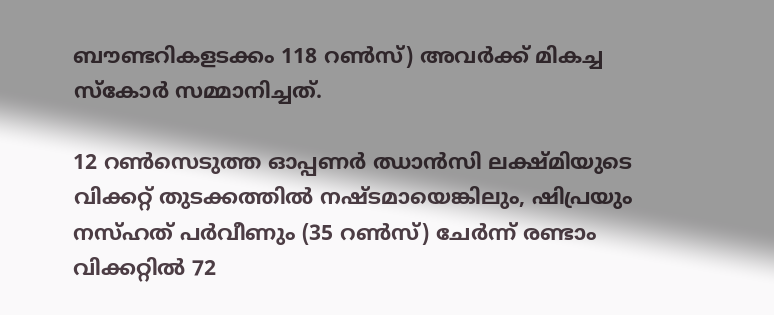ബൗണ്ടറികളടക്കം 118 റൺസ്) അവർക്ക് മികച്ച സ്കോർ സമ്മാനിച്ചത്.

12 റൺസെടുത്ത ഓപ്പണർ ഝാൻസി ലക്ഷ്മിയുടെ വിക്കറ്റ് തുടക്കത്തിൽ നഷ്ടമായെങ്കിലും, ഷിപ്രയും നസ്ഹത് പർവീണും (35 റൺസ്) ചേർന്ന് രണ്ടാം വിക്കറ്റിൽ 72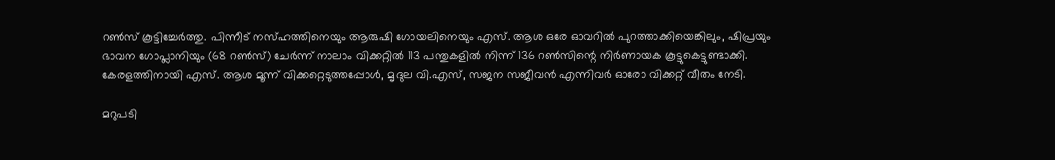റൺസ് കൂട്ടിച്ചേർത്തു. പിന്നീട് നസ്ഹത്തിനെയും ആരുഷി ഗോയലിനെയും എസ്. ആശ ഒരേ ഓവറിൽ പുറത്താക്കിയെങ്കിലും, ഷിപ്രയും ഭാവന ഗോപ്ലാനിയും (68 റൺസ്) ചേർന്ന് നാലാം വിക്കറ്റിൽ 113 പന്തുകളിൽ നിന്ന് 136 റൺസിന്റെ നിർണായക കൂട്ടുകെട്ടുണ്ടാക്കി. കേരളത്തിനായി എസ്. ആശ മൂന്ന് വിക്കറ്റെടുത്തപ്പോൾ, മൃദുല വി.എസ്, സജന സജീവൻ എന്നിവർ ഓരോ വിക്കറ്റ് വീതം നേടി.

മറുപടി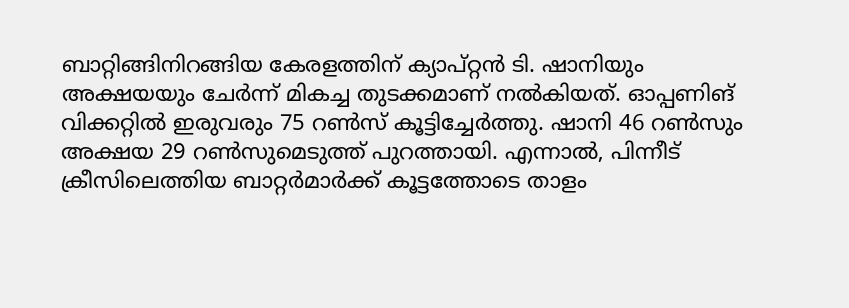ബാറ്റിങ്ങിനിറങ്ങിയ കേരളത്തിന് ക്യാപ്റ്റൻ ടി. ഷാനിയും അക്ഷയയും ചേർന്ന് മികച്ച തുടക്കമാണ് നൽകിയത്. ഓപ്പണിങ് വിക്കറ്റിൽ ഇരുവരും 75 റൺസ് കൂട്ടിച്ചേർത്തു. ഷാനി 46 റൺസും അക്ഷയ 29 റൺസുമെടുത്ത് പുറത്തായി. എന്നാൽ, പിന്നീട് ക്രീസിലെത്തിയ ബാറ്റർമാർക്ക് കൂട്ടത്തോടെ താളം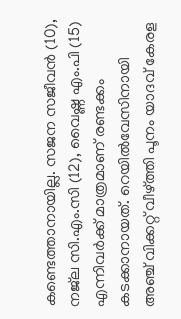കണ്ടെത്താനായില്ല. സജന സജീവൻ (10), നജ്‌ല സി.എം.സി (12), വൈഷ്ണ എം.പി (15) എന്നിവർക്ക് മാത്രമാണ് രണ്ടക്കം കടക്കാനായത്. റെയിൽവേസിനായി അഞ്ച് വിക്കറ്റ് വീഴ്ത്തി പൂനം യാദവ് കേരള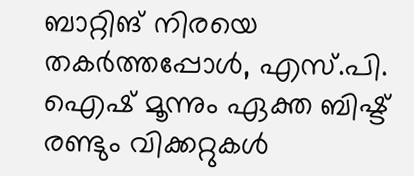ബാറ്റിങ് നിരയെ തകർത്തപ്പോൾ, എസ്.പി. ഐഷ് മൂന്നും ഏക്ത ബിഷ്ട് രണ്ടും വിക്കറ്റുകൾ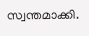സ്വന്തമാക്കി.